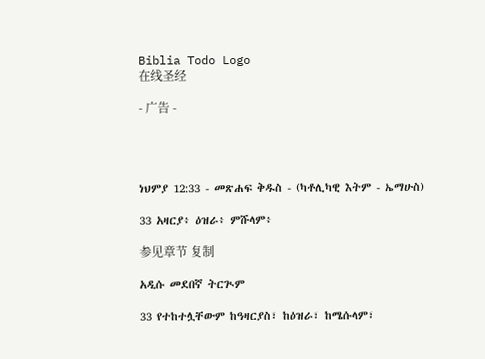Biblia Todo Logo
在线圣经

- 广告 -




ነህምያ 12:33 - መጽሐፍ ቅዱስ - (ካቶሊካዊ እትም - ኤማሁስ)

33 አዛርያ፥ ዕዝራ፥ ምሹላም፥

参见章节 复制

አዲሱ መደበኛ ትርጒም

33 የተከተሏቸውም ከዓዛርያስ፣ ከዕዝራ፣ ከሜሱላም፣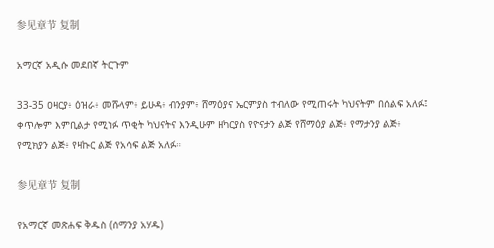参见章节 复制

አማርኛ አዲሱ መደበኛ ትርጉም

33-35 ዐዛርያ፥ ዕዝራ፥ መሹላም፥ ይሁዳ፥ ብንያም፥ ሸማዕያና ኤርምያስ ተብለው የሚጠሩት ካህናትም በሰልፍ አለፉ፤ ቀጥሎም እምቢልታ የሚነፉ ጥቂት ካህናትና እንዲሁም ዘካርያስ የዮናታን ልጅ የሸማዕያ ልጅ፥ የማታንያ ልጅ፥ የሚክያን ልጅ፥ የዛኩር ልጅ የአሳፍ ልጅ አለፉ።

参见章节 复制

የአማርኛ መጽሐፍ ቅዱስ (ሰማንያ አሃዱ)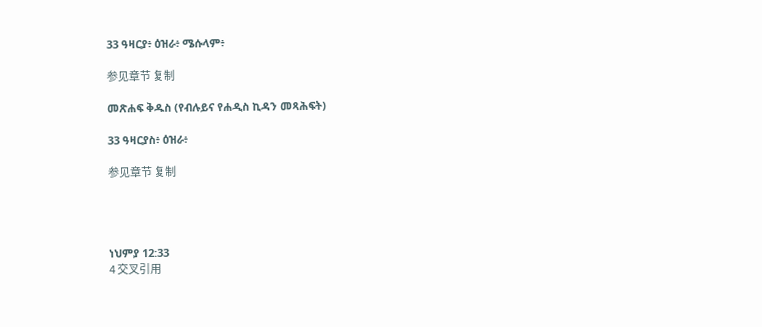33 ዓዛርያ፥ ዕዝራ፥ ሜሱላም፥

参见章节 复制

መጽሐፍ ቅዱስ (የብሉይና የሐዲስ ኪዳን መጻሕፍት)

33 ዓዛርያስ፥ ዕዝራ፥

参见章节 复制




ነህምያ 12:33
4 交叉引用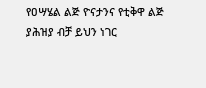የዐሣሄል ልጅ ዮናታንና የቲቅዋ ልጅ ያሕዝያ ብቻ ይህን ነገር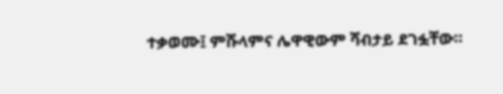ተቃወሙ፤ ምሹላምና ሌዋዊውም ሻብታይ ደገፏቸው።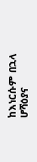ከእነርሱም በኋላ ሆሻዕያና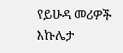የይሁዳ መሪዎች እኩሌታ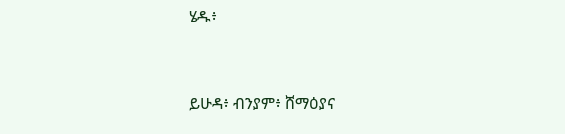ሄዱ፥


ይሁዳ፥ ብንያም፥ ሸማዕያና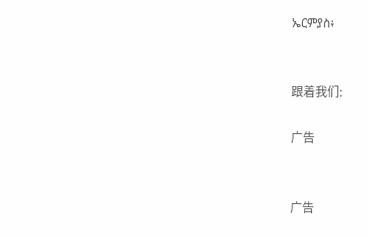ኤርምያስ፥


跟着我们:

广告


广告